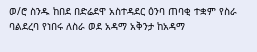ወ/ሮ ስንዱ ከበደ በድሬደዋ አስተዳደር ዕንባ ጠባቂ ተቋም የስራ ባልደረባ የነበሩ ለስራ ወደ አዳማ አቅንታ ከአዳማ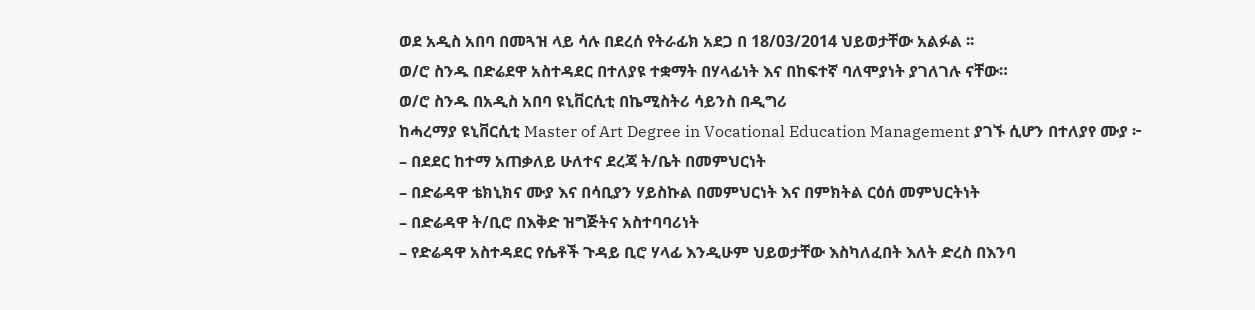ወደ አዲስ አበባ በመጓዝ ላይ ሳሉ በደረሰ የትራፊክ አደጋ በ 18/03/2014 ህይወታቸው አልፉል ፡፡
ወ/ሮ ስንዱ በድሬደዋ አስተዳደር በተለያዩ ተቋማት በሃላፊነት እና በከፍተኛ ባለሞያነት ያገለገሉ ናቸው።
ወ/ሮ ስንዱ በአዲስ አበባ ዩኒቨርሲቲ በኬሚስትሪ ሳይንስ በዲግሪ
ከሓረማያ ዩኒቨርሲቲ Master of Art Degree in Vocational Education Management ያገኙ ሲሆን በተለያየ ሙያ ፦
– በደደር ከተማ አጠቃለይ ሁለተና ደረጃ ት/ቤት በመምህርነት
– በድሬዳዋ ቴክኒክና ሙያ እና በሳቢያን ሃይስኩል በመምህርነት እና በምክትል ርዕሰ መምህርትነት
– በድሬዳዋ ት/ቢሮ በእቅድ ዝግጅትና አስተባባሪነት
– የድሬዳዋ አስተዳደር የሴቶች ጉዳይ ቢሮ ሃላፊ እንዲሁም ህይወታቸው እስካለፈበት እለት ድረስ በእንባ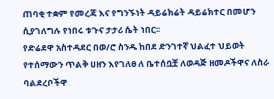ጠባቂ ተቋም የመረጃ እና የግንኙነት ዳይሬክሬት ዳይሬክተር በመሆን ሲያገለግሉ የነበሩ ቱጉና ታታሪ ሴት ነበር፡፡
የድሬደዋ አስተዳደር በወ/ሮ ስንዱ ከበደ ድንገተኛ ህልፈተ ህይወት የተሰማውን ጥልቅ ሀዘን እየገለፀ ለ ቤተሰቧቿ ለወዳጅ ዘመዶችዋና ለስራ ባልደረቦችዋ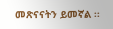መጽናናትን ይመኛል ፡፡